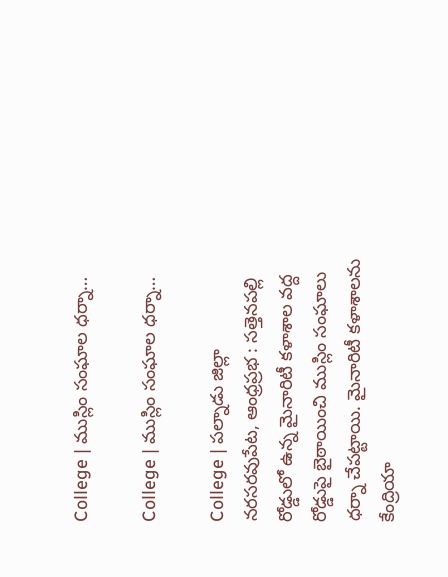College | ముస్లిం సంఘాల ధ‌ర్నా…

College | ముస్లిం సంఘాల ధ‌ర్నా…

College | పల్నాడు జిల్లా నరసరవుపేట, ఆంధ్రప్రభ : సత్తెనపల్లి రోడ్డులో ఉన్న మైనారిటీ కళాశాల వద్ద రోడ్డుపై బైఠాయించి ముస్లిం సంఘాలు ధర్నా చేపట్టాయి. మైనారిటీ కళాశాలను కేంద్రియా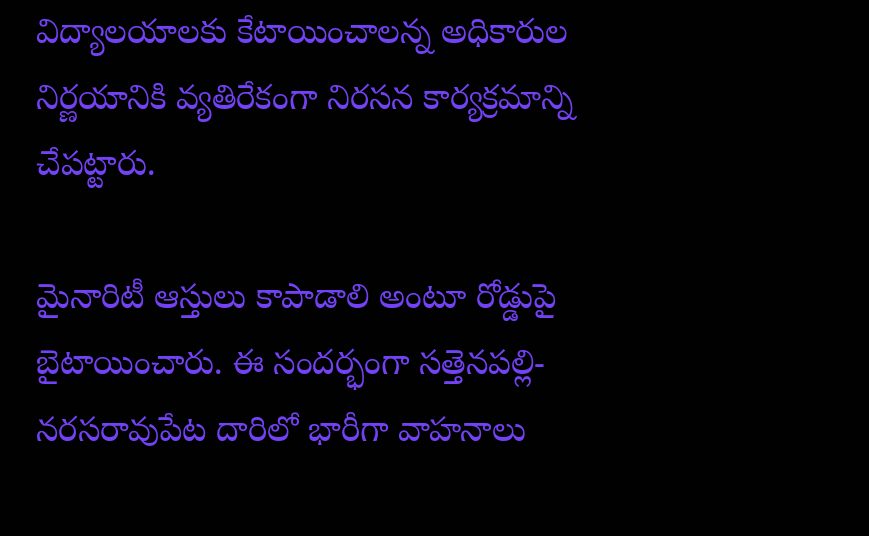విద్యాలయాలకు కేటాయించాలన్న‌ అధికారుల నిర్ణయానికి వ్యతిరేకంగా నిరసన కార్య‌క్ర‌మాన్ని చేప‌ట్టారు.

మైనారిటీ ఆస్తులు కాపాడాలి అంటూ రోడ్డుపై బైటాయించారు. ఈ సంద‌ర్భంగా స‌త్తెనపల్లి-నరసరావుపేట దారిలో భారీగా వాహ‌నాలు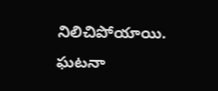నిలిచిపోయాయి. ఘ‌ట‌నా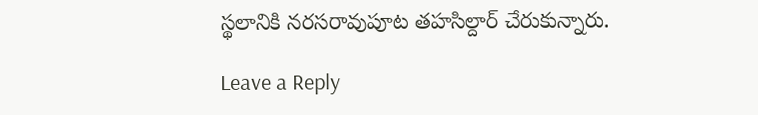స్థ‌లానికి న‌ర‌స‌రావుపూట త‌హ‌సిల్దార్ చేరుకున్నారు.

Leave a Reply